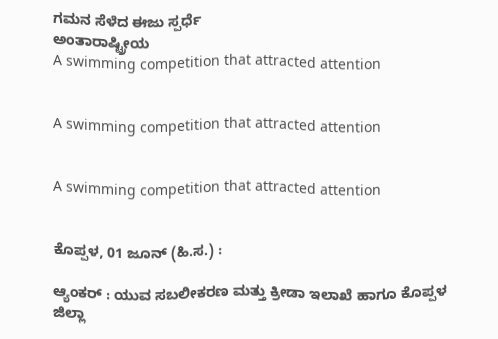ಗಮನ ಸೆಳೆದ ಈಜು ಸ್ಪರ್ಧೆ
ಅಂತಾರಾಷ್ಟ್ರೀಯ
A swimming competition that attracted attention


A swimming competition that attracted attention


A swimming competition that attracted attention


ಕೊಪ್ಪಳ, 01 ಜೂನ್ (ಹಿ.ಸ.) :

ಆ್ಯಂಕರ್ : ಯುವ ಸಬಲೀಕರಣ ಮತ್ತು ಕ್ರೀಡಾ ಇಲಾಖೆ ಹಾಗೂ ಕೊಪ್ಪಳ ಜಿಲ್ಲಾ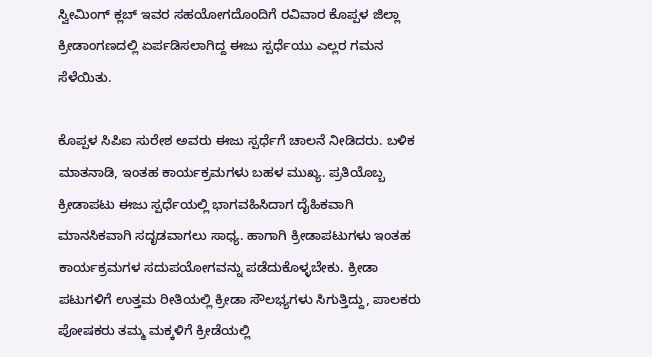ಸ್ವೀಮಿಂಗ್ ಕ್ಲಬ್ ಇವರ ಸಹಯೋಗದೊಂದಿಗೆ ರವಿವಾರ ಕೊಪ್ಪಳ ಜಿಲ್ಲಾ ಕ್ರೀಡಾಂಗಣದಲ್ಲಿ ಏರ್ಪಡಿಸಲಾಗಿದ್ದ ಈಜು ಸ್ಪರ್ಧೆಯು ಎಲ್ಲರ ಗಮನ ಸೆಳೆಯಿತು.

ಕೊಪ್ಪಳ ಸಿಪಿಐ ಸುರೇಶ ಅವರು ಈಜು ಸ್ಪರ್ಧೆಗೆ ಚಾಲನೆ ನೀಡಿದರು. ಬಳಿಕ ಮಾತನಾಡಿ, ಇಂತಹ ಕಾರ್ಯಕ್ರಮಗಳು ಬಹಳ ಮುಖ್ಯ. ಪ್ರತಿಯೊಬ್ಬ ಕ್ರೀಡಾಪಟು ಈಜು ಸ್ಪರ್ಧೆಯಲ್ಲಿ ಭಾಗವಹಿಸಿದಾಗ ದೈಹಿಕವಾಗಿ ಮಾನಸಿಕವಾಗಿ ಸದೃಡವಾಗಲು ಸಾಧ್ಯ. ಹಾಗಾಗಿ ಕ್ರೀಡಾಪಟುಗಳು ಇಂತಹ ಕಾರ್ಯಕ್ರಮಗಳ ಸದುಪಯೋಗವನ್ನು ಪಡೆದುಕೊಳ್ಳಬೇಕು. ಕ್ರೀಡಾ ಪಟುಗಳಿಗೆ ಉತ್ತಮ ರೀತಿಯಲ್ಲಿ ಕ್ರೀಡಾ ಸೌಲಭ್ಯಗಳು ಸಿಗುತ್ತಿದ್ದು, ಪಾಲಕರು ಪೋಷಕರು ತಮ್ಮ ಮಕ್ಕಳಿಗೆ ಕ್ರೀಡೆಯಲ್ಲಿ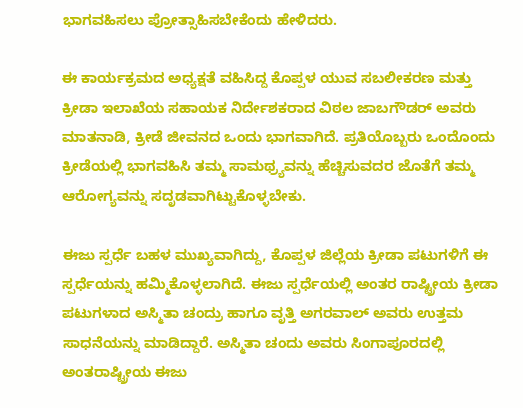ಭಾಗವಹಿಸಲು ಪ್ರೋತ್ಸಾಹಿಸಬೇಕೆಂದು ಹೇಳಿದರು.

ಈ ಕಾರ್ಯಕ್ರಮದ ಅಧ್ಯಕ್ಷತೆ ವಹಿಸಿದ್ದ ಕೊಪ್ಪಳ ಯುವ ಸಬಲೀಕರಣ ಮತ್ತು ಕ್ರೀಡಾ ಇಲಾಖೆಯ ಸಹಾಯಕ ನಿರ್ದೇಶಕರಾದ ವಿಠಲ ಜಾಬಗೌಡರ್ ಅವರು ಮಾತನಾಡಿ, ಕ್ರೀಡೆ ಜೀವನದ ಒಂದು ಭಾಗವಾಗಿದೆ. ಪ್ರತಿಯೊಬ್ಬರು ಒಂದೊಂದು ಕ್ರೀಡೆಯಲ್ಲಿ ಭಾಗವಹಿಸಿ ತಮ್ಮ ಸಾಮಥ್ರ್ಯವನ್ನು ಹೆಚ್ಚಿಸುವದರ ಜೊತೆಗೆ ತಮ್ಮ ಆರೋಗ್ಯವನ್ನು ಸದೃಡವಾಗಿಟ್ಟುಕೊಳ್ಳಬೇಕು.

ಈಜು ಸ್ಪರ್ಧೆ ಬಹಳ ಮುಖ್ಯವಾಗಿದ್ದು, ಕೊಪ್ಪಳ ಜಿಲ್ಲೆಯ ಕ್ರೀಡಾ ಪಟುಗಳಿಗೆ ಈ ಸ್ಪರ್ಧೆಯನ್ನು ಹಮ್ಮಿಕೊಳ್ಳಲಾಗಿದೆ. ಈಜು ಸ್ಪರ್ಧೆಯಲ್ಲಿ ಅಂತರ ರಾಷ್ಟ್ರೀಯ ಕ್ರೀಡಾ ಪಟುಗಳಾದ ಅಸ್ಮಿತಾ ಚಂದ್ರು ಹಾಗೂ ವೃತ್ತಿ ಅಗರವಾಲ್ ಅವರು ಉತ್ತಮ ಸಾಧನೆಯನ್ನು ಮಾಡಿದ್ದಾರೆ. ಅಸ್ಮಿತಾ ಚಂದು ಅವರು ಸಿಂಗಾಪೂರದಲ್ಲಿ ಅಂತರಾಷ್ಟ್ರೀಯ ಈಜು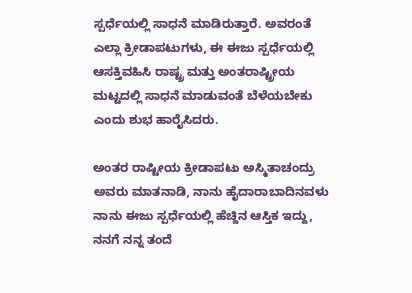ಸ್ಪರ್ಧೆಯಲ್ಲಿ ಸಾಧನೆ ಮಾಡಿರುತ್ತಾರೆ. ಅವರಂತೆ ಎಲ್ಲಾ ಕ್ರೀಡಾಪಟುಗಳು, ಈ ಈಜು ಸ್ಪರ್ಧೆಯಲ್ಲಿ ಆಸಕ್ತಿವಹಿಸಿ ರಾಷ್ಟ್ರ ಮತ್ತು ಅಂತರಾಷ್ಟ್ರೀಯ ಮಟ್ಟದಲ್ಲಿ ಸಾಧನೆ ಮಾಡುವಂತೆ ಬೆಳೆಯಬೇಕು ಎಂದು ಶುಭ ಹಾರೈಸಿದರು.

ಅಂತರ ರಾಷ್ಟೀಯ ಕ್ರೀಡಾಪಟು ಅಸ್ಮಿತಾಚಂದ್ರು ಅವರು ಮಾತನಾಡಿ, ನಾನು ಹೈದಾರಾಬಾದಿನವಳು ನಾನು ಈಜು ಸ್ಪರ್ಧೆಯಲ್ಲಿ ಹೆಚ್ದಿನ ಆಸ್ತಿಕ ಇದ್ದು, ನನಗೆ ನನ್ನ ತಂದೆ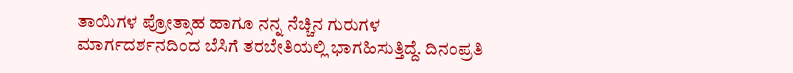ತಾಯಿಗಳ ಪ್ರೋತ್ಸಾಹ ಹಾಗೂ ನನ್ನ ನೆಚ್ಚಿನ ಗುರುಗಳ ಮಾರ್ಗದರ್ಶನದಿಂದ ಬೆಸಿಗೆ ತರಬೇತಿಯಲ್ಲಿ ಭಾಗಹಿಸುತ್ತಿದ್ದೆ. ದಿನಂಪ್ರತಿ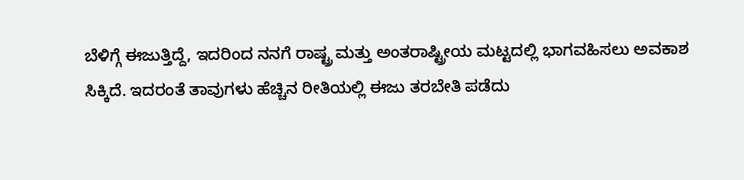ಬೆಳಿಗ್ಗೆ ಈಜುತ್ತಿದ್ದೆ, ಇದರಿಂದ ನನಗೆ ರಾಷ್ಟ್ರ ಮತ್ತು ಅಂತರಾಷ್ಟ್ರೀಯ ಮಟ್ಟದಲ್ಲಿ ಭಾಗವಹಿಸಲು ಅವಕಾಶ ಸಿಕ್ಕಿದೆ. ಇದರಂತೆ ತಾವುಗಳು ಹೆಚ್ಚಿನ ರೀತಿಯಲ್ಲಿ ಈಜು ತರಬೇತಿ ಪಡೆದು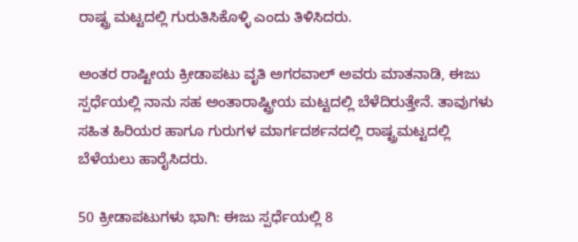ರಾಷ್ಟ್ರ ಮಟ್ಟದಲ್ಲಿ ಗುರುತಿಸಿಕೊಳ್ಳಿ ಎಂದು ತಿಳಿಸಿದರು.

ಅಂತರ ರಾಷ್ಟೀಯ ಕ್ರೀಡಾಪಟು ವೃತಿ ಅಗರವಾಲ್ ಅವರು ಮಾತನಾಡಿ, ಈಜು ಸ್ಪರ್ಧೆಯಲ್ಲಿ ನಾನು ಸಹ ಅಂತಾರಾಷ್ಟ್ರೀಯ ಮಟ್ಟದಲ್ಲಿ ಬೆಳೆದಿರುತ್ತೇನೆ. ತಾವುಗಳು ಸಹಿತ ಹಿರಿಯರ ಹಾಗೂ ಗುರುಗಳ ಮಾರ್ಗದರ್ಶನದಲ್ಲಿ ರಾಷ್ಟ್ರಮಟ್ಟದಲ್ಲಿ ಬೆಳೆಯಲು ಹಾರೈಸಿದರು.

50 ಕ್ರೀಡಾಪಟುಗಳು ಭಾಗಿ: ಈಜು ಸ್ಪರ್ಧೆಯಲ್ಲಿ 8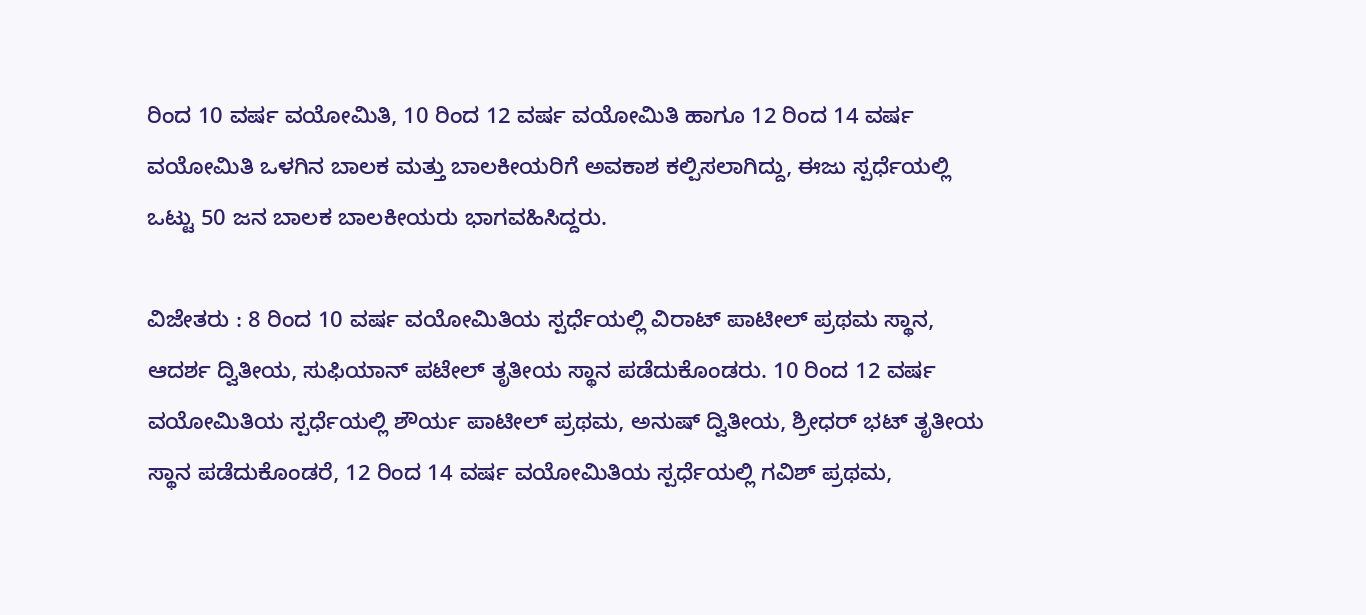ರಿಂದ 10 ವರ್ಷ ವಯೋಮಿತಿ, 10 ರಿಂದ 12 ವರ್ಷ ವಯೋಮಿತಿ ಹಾಗೂ 12 ರಿಂದ 14 ವರ್ಷ ವಯೋಮಿತಿ ಒಳಗಿನ ಬಾಲಕ ಮತ್ತು ಬಾಲಕೀಯರಿಗೆ ಅವಕಾಶ ಕಲ್ಪಿಸಲಾಗಿದ್ದು, ಈಜು ಸ್ಪರ್ಧೆಯಲ್ಲಿ ಒಟ್ಟು 50 ಜನ ಬಾಲಕ ಬಾಲಕೀಯರು ಭಾಗವಹಿಸಿದ್ದರು.

ವಿಜೇತರು : 8 ರಿಂದ 10 ವರ್ಷ ವಯೋಮಿತಿಯ ಸ್ಪರ್ಧೆಯಲ್ಲಿ ವಿರಾಟ್ ಪಾಟೀಲ್ ಪ್ರಥಮ ಸ್ಥಾನ, ಆದರ್ಶ ದ್ವಿತೀಯ, ಸುಫಿಯಾನ್ ಪಟೇಲ್ ತೃತೀಯ ಸ್ಥಾನ ಪಡೆದುಕೊಂಡರು. 10 ರಿಂದ 12 ವರ್ಷ ವಯೋಮಿತಿಯ ಸ್ಪರ್ಧೆಯಲ್ಲಿ ಶೌರ್ಯ ಪಾಟೀಲ್ ಪ್ರಥಮ, ಅನುಷ್ ದ್ವಿತೀಯ, ಶ್ರೀಧರ್ ಭಟ್ ತೃತೀಯ ಸ್ಥಾನ ಪಡೆದುಕೊಂಡರೆ, 12 ರಿಂದ 14 ವರ್ಷ ವಯೋಮಿತಿಯ ಸ್ಪರ್ಧೆಯಲ್ಲಿ ಗವಿಶ್ ಪ್ರಥಮ,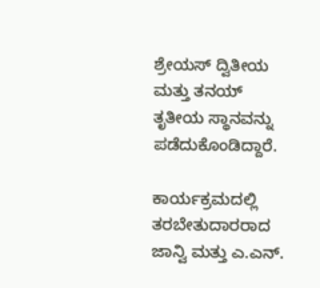ಶ್ರೇಯಸ್ ದ್ವಿತೀಯ ಮತ್ತು ತನಯ್ ತೃತೀಯ ಸ್ಥಾನವನ್ನು ಪಡೆದುಕೊಂಡಿದ್ದಾರೆ.

ಕಾರ್ಯಕ್ರಮದಲ್ಲಿ ತರಬೇತುದಾರರಾದ ಜಾನ್ವಿ ಮತ್ತು ಎ.ಎನ್.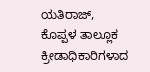ಯತಿರಾಜ್, ಕೊಪ್ಪಳ ತಾಲ್ಲೂಕ ಕ್ರೀಡಾಧಿಕಾರಿಗಳಾದ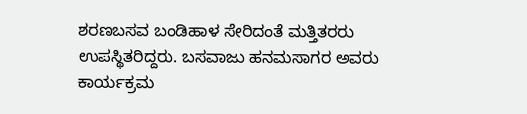ಶರಣಬಸವ ಬಂಡಿಹಾಳ ಸೇರಿದಂತೆ ಮತ್ತಿತರರು ಉಪಸ್ಥಿತರಿದ್ದರು. ಬಸವಾಜು ಹನಮಸಾಗರ ಅವರು ಕಾರ್ಯಕ್ರಮ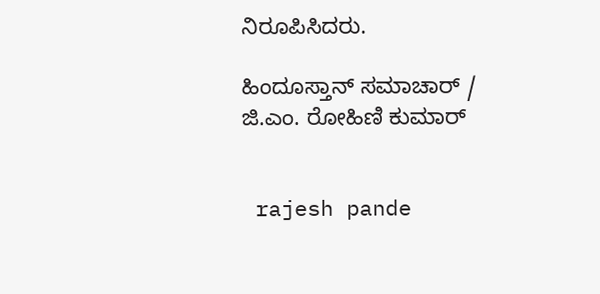ನಿರೂಪಿಸಿದರು.

ಹಿಂದೂಸ್ತಾನ್ ಸಮಾಚಾರ್ / ಜಿ.ಎಂ. ರೋಹಿಣಿ ಕುಮಾರ್


 rajesh pande